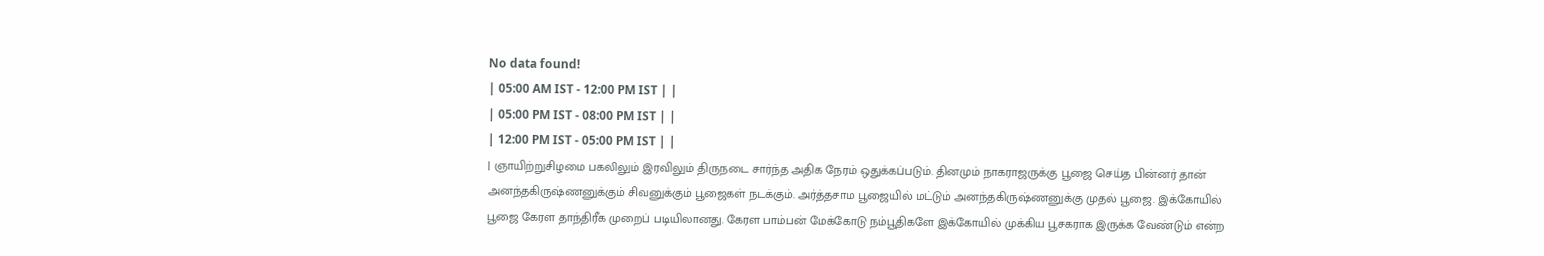No data found!
| 05:00 AM IST - 12:00 PM IST | |
| 05:00 PM IST - 08:00 PM IST | |
| 12:00 PM IST - 05:00 PM IST | |
| ஞாயிற்றுசிழமை பகலிலும் இரவிலும் திருநடை சார்ந்த அதிக நேரம் ஒதுக்கப்படும். தினமும் நாகராஜருக்கு பூஜை செய்த பின்னர் தான் அனந்தகிருஷ்ணனுக்கும் சிவனுக்கும் பூஜைகள் நடக்கும். அர்த்தசாம பூஜையில் மட்டும் அனந்தகிருஷ்ணனுக்கு முதல் பூஜை. இக்கோயில் பூஜை கேரள தாந்திரீக முறைப் படியிலானது. கேரள பாம்பன் மேக்கோடு நம்பூதிகளே இக்கோயில் முக்கிய பூசகராக இருக்க வேண்டும் என்ற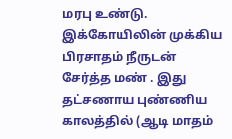மரபு உண்டு. இக்கோயிலின் முக்கிய பிரசாதம் நீருடன் சேர்த்த மண் . இது தட்சணாய புண்ணிய காலத்தில் (ஆடி மாதம்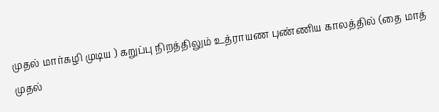முதல் மார்கழி முடிய ) கறுப்பு நிறத்திலும் உத்ராயண புண்ணிய காலத்தில் (தை மாத் முதல்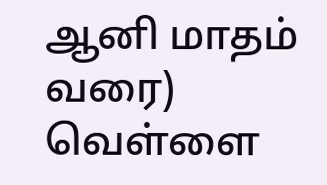ஆனி மாதம் வரை) வெள்ளை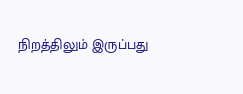நிறத்திலும் இருப்பது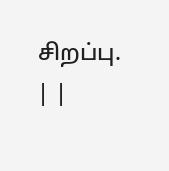சிறப்பு. | |